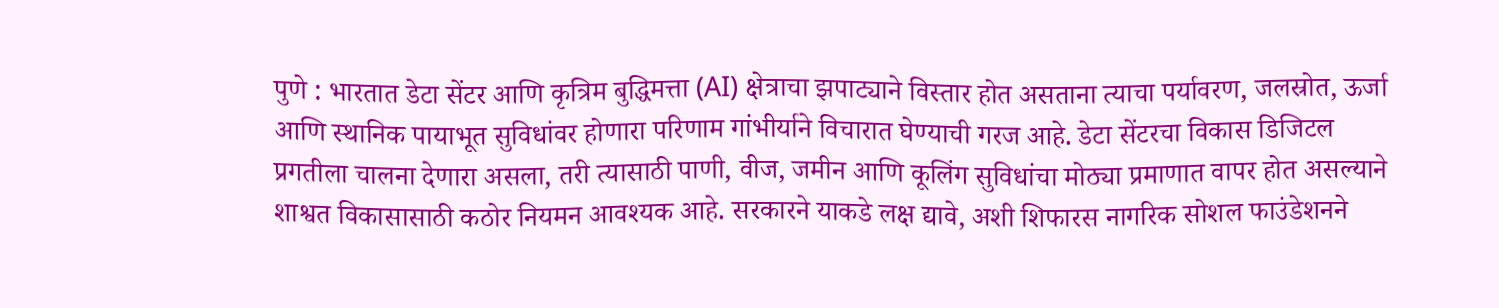पुणे : भारतात डेटा सेंटर आणि कृत्रिम बुद्धिमत्ता (AI) क्षेत्राचा झपाट्याने विस्तार होत असताना त्याचा पर्यावरण, जलस्रोत, ऊर्जा आणि स्थानिक पायाभूत सुविधांवर होणारा परिणाम गांभीर्याने विचारात घेण्याची गरज आहे. डेटा सेंटरचा विकास डिजिटल प्रगतीला चालना देणारा असला, तरी त्यासाठी पाणी, वीज, जमीन आणि कूलिंग सुविधांचा मोठ्या प्रमाणात वापर होत असल्याने शाश्वत विकासासाठी कठोर नियमन आवश्यक आहे. सरकारने याकडे लक्ष द्यावे, अशी शिफारस नागरिक सोशल फाउंडेशनने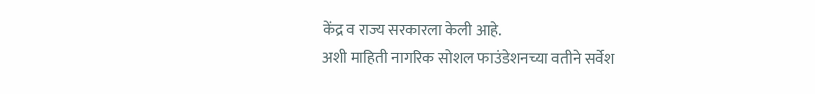केंद्र व राज्य सरकारला केली आहे.
अशी माहिती नागरिक सोशल फाउंडेशनच्या वतीने सर्वेश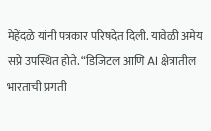मेहेंदळे यांनी पत्रकार परिषदेत दिली. यावेळी अमेय सप्रे उपस्थित होते. “डिजिटल आणि AI क्षेत्रातील भारताची प्रगती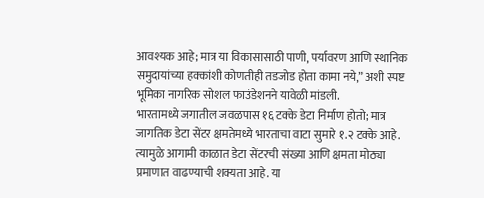आवश्यक आहे; मात्र या विकासासाठी पाणी, पर्यावरण आणि स्थानिक समुदायांच्या हक्कांशी कोणतीही तडजोड होता कामा नये,” अशी स्पष्ट भूमिका नागरिक सोशल फाउंडेशनने यावेळी मांडली.
भारतामध्ये जगातील जवळपास १६ टक्के डेटा निर्माण होतो; मात्र जागतिक डेटा सेंटर क्षमतेमध्ये भारताचा वाटा सुमारे १.२ टक्के आहे. त्यामुळे आगामी काळात डेटा सेंटरची संख्या आणि क्षमता मोठ्या प्रमाणात वाढण्याची शक्यता आहे. या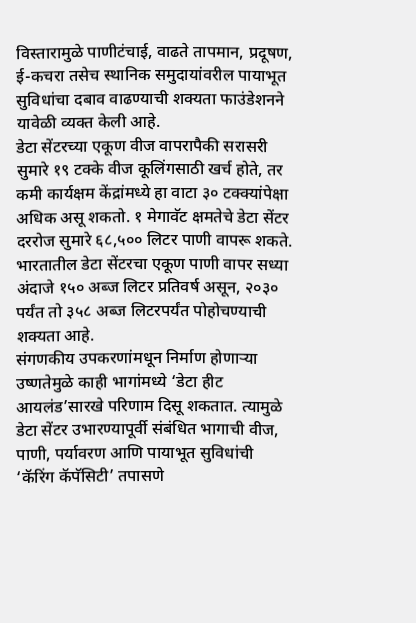विस्तारामुळे पाणीटंचाई, वाढते तापमान, प्रदूषण, ई-कचरा तसेच स्थानिक समुदायांवरील पायाभूत सुविधांचा दबाव वाढण्याची शक्यता फाउंडेशनने यावेळी व्यक्त केली आहे.
डेटा सेंटरच्या एकूण वीज वापरापैकी सरासरी सुमारे १९ टक्के वीज कूलिंगसाठी खर्च होते, तर कमी कार्यक्षम केंद्रांमध्ये हा वाटा ३० टक्क्यांपेक्षा अधिक असू शकतो. १ मेगावॅट क्षमतेचे डेटा सेंटर दररोज सुमारे ६८,५०० लिटर पाणी वापरू शकते. भारतातील डेटा सेंटरचा एकूण पाणी वापर सध्या अंदाजे १५० अब्ज लिटर प्रतिवर्ष असून, २०३० पर्यंत तो ३५८ अब्ज लिटरपर्यंत पोहोचण्याची शक्यता आहे.
संगणकीय उपकरणांमधून निर्माण होणाऱ्या उष्णतेमुळे काही भागांमध्ये ‘डेटा हीट आयलंड’सारखे परिणाम दिसू शकतात. त्यामुळे डेटा सेंटर उभारण्यापूर्वी संबंधित भागाची वीज, पाणी, पर्यावरण आणि पायाभूत सुविधांची ‘कॅरिंग कॅपॅसिटी’ तपासणे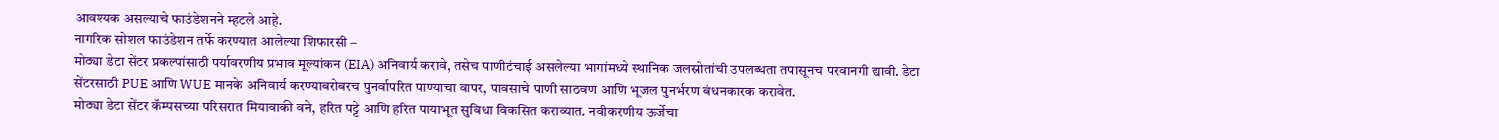आवश्यक असल्याचे फाउंडेशनने म्हटले आहे.
नागरिक सोशल फाउंडेशन तर्फे करण्यात आलेल्या शिफारसी –
मोठ्या डेटा सेंटर प्रकल्पांसाठी पर्यावरणीय प्रभाव मूल्यांकन (EIA) अनिवार्य करावे, तसेच पाणीटंचाई असलेल्या भागांमध्ये स्थानिक जलस्रोतांची उपलब्धता तपासूनच परवानगी द्यावी. डेटा सेंटरसाठी PUE आणि WUE मानके अनिवार्य करण्याबरोबरच पुनर्वापरित पाण्याचा वापर, पावसाचे पाणी साठवण आणि भूजल पुनर्भरण बंधनकारक करावेत.
मोठ्या डेटा सेंटर कॅम्पसच्या परिसरात मियावाकी वने, हरित पट्टे आणि हरित पायाभूत सुविधा विकसित कराव्यात. नवीकरणीय ऊर्जेचा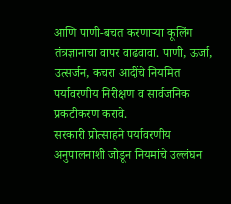आणि पाणी-बचत करणाऱ्या कूलिंग तंत्रज्ञानाचा वापर वाढवावा. पाणी, ऊर्जा, उत्सर्जन, कचरा आदींचे नियमित पर्यावरणीय निरीक्षण व सार्वजनिक प्रकटीकरण करावे.
सरकारी प्रोत्साहने पर्यावरणीय अनुपालनाशी जोडून नियमांचे उल्लंघन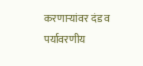करणाऱ्यांवर दंड व पर्यावरणीय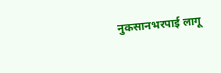नुकसानभरपाई लागू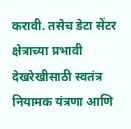करावी. तसेच डेटा सेंटर क्षेत्राच्या प्रभावी देखरेखीसाठी स्वतंत्र नियामक यंत्रणा आणि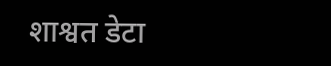शाश्वत डेटा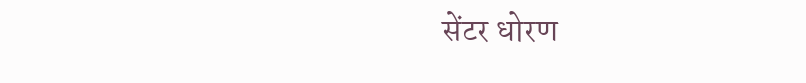सेंटर धोरण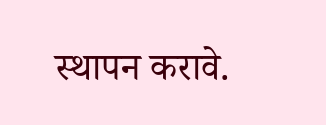स्थापन करावे.